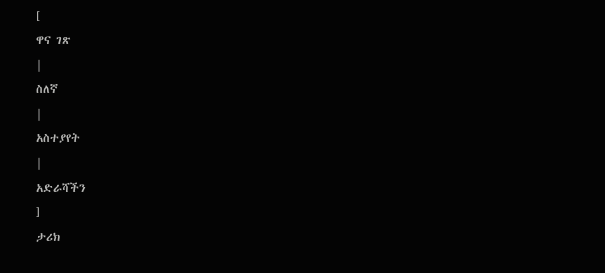[
ዋና ገጽ
|
ስለኛ
|
አስተያየት
|
አድራሻችን
]
ታሪክ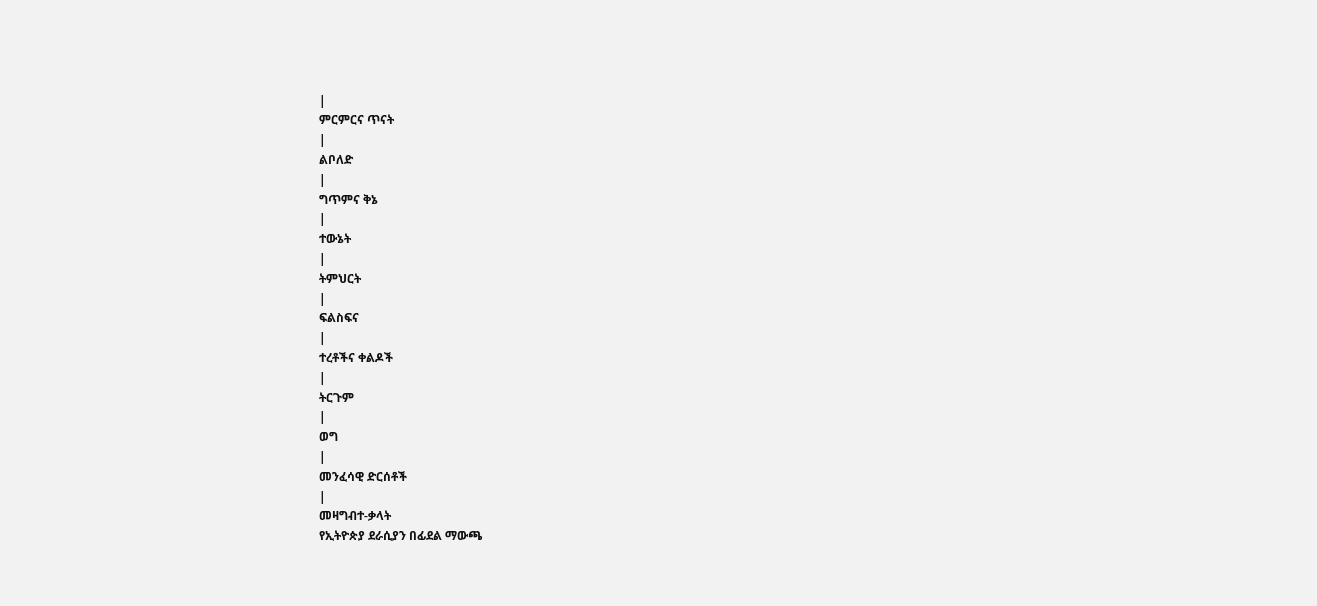|
ምርምርና ጥናት
|
ልቦለድ
|
ግጥምና ቅኔ
|
ተውኔት
|
ትምህርት
|
ፍልስፍና
|
ተረቶችና ቀልዶች
|
ትርጉም
|
ወግ
|
መንፈሳዊ ድርሰቶች
|
መዛግብተ-ቃላት
የኢትዮጵያ ደራሲያን በፊደል ማውጫ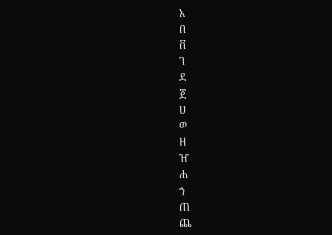አ
በ
ቨ
ገ
ደ
ጀ
ሀ
ወ
ዘ
ዠ
ሐ
ኀ
ጠ
ጨ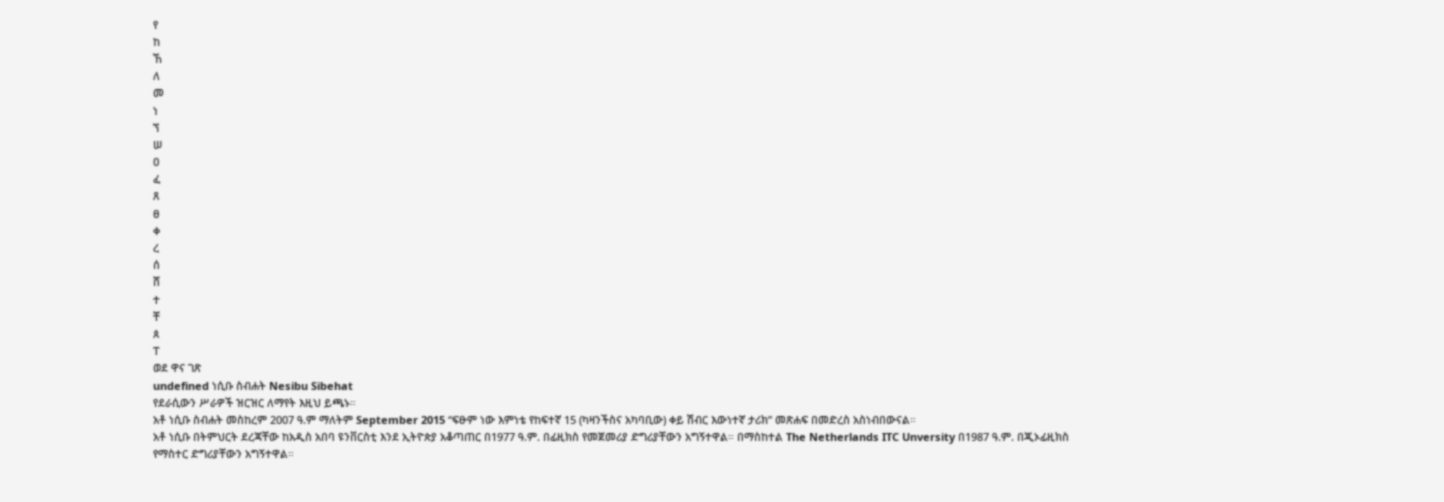የ
ከ
ኸ
ለ
መ
ነ
ኘ
ሠ
ዐ
ፈ
ጸ
ፀ
ቀ
ረ
ሰ
ሸ
ተ
ቸ
ጰ
ፐ
ወደ ዋና ገጽ
undefined ነሲቡ ስብሐት Nesibu Sibehat
የደራሲውን ሥራዎች ዝርዝር ለማየት እዚህ ይጫኑ።
አቶ ነሲቡ ስብሐት መስከረም 2007 ዓ.ም ማለትም September 2015 “ፍፁም ነው እምነቴ የከፍተኛ 15 (ካዛንችስና አካባቢው) ቀይ ሽብር እውነተኛ ታሪክ” መጽሐፍ በመድረስ አስነብበውናል።
አቶ ነሲቡ በትምህርት ደረጃቸው ከአዲስ አበባ ዩንቨርስቲ እንደ ኢትዮጵያ አቆጣጠር በ1977 ዓ.ም. በፊዚክስ የመጀመሪያ ድግሪያቸውን አግኝተዋል። በማስከተል The Netherlands ITC Unversity በ1987 ዓ.ም. በጂኦፊዚክስ የማስተር ድግሪያቸውን አግኝተዋል።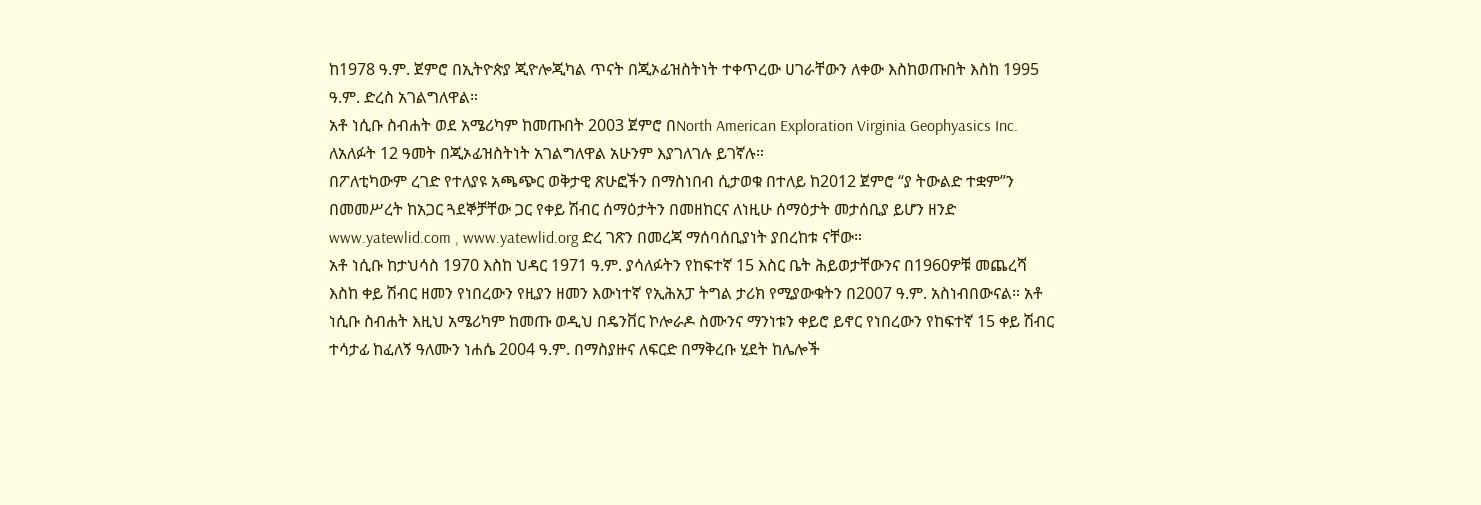ከ1978 ዓ.ም. ጀምሮ በኢትዮጵያ ጂዮሎጂካል ጥናት በጂኦፊዝስትነት ተቀጥረው ሀገራቸውን ለቀው እስከወጡበት እስከ 1995 ዓ.ም. ድረስ አገልግለዋል።
አቶ ነሲቡ ስብሐት ወደ አሜሪካም ከመጡበት 2003 ጀምሮ በNorth American Exploration Virginia Geophyasics Inc. ለአለፉት 12 ዓመት በጂኦፊዝስትነት አገልግለዋል አሁንም እያገለገሉ ይገኛሉ።
በፖለቲካውም ረገድ የተለያዩ አጫጭር ወቅታዊ ጽሁፎችን በማስነበብ ሲታወቁ በተለይ ከ2012 ጀምሮ “ያ ትውልድ ተቋም”ን በመመሥረት ከአጋር ጓደኞቻቸው ጋር የቀይ ሽብር ሰማዕታትን በመዘከርና ለነዚሁ ሰማዕታት መታሰቢያ ይሆን ዘንድ www.yatewlid.com , www.yatewlid.org ድረ ገጽን በመረጃ ማሰባሰቢያነት ያበረከቱ ናቸው።
አቶ ነሲቡ ከታህሳስ 1970 እስከ ህዳር 1971 ዓ.ም. ያሳለፉትን የከፍተኛ 15 እስር ቤት ሕይወታቸውንና በ1960ዎቹ መጨረሻ እስከ ቀይ ሽብር ዘመን የነበረውን የዚያን ዘመን እውነተኛ የኢሕአፓ ትግል ታሪክ የሚያውቁትን በ2007 ዓ.ም. አስነብበውናል። አቶ ነሲቡ ስብሐት እዚህ አሜሪካም ከመጡ ወዲህ በዴንቨር ኮሎራዶ ስሙንና ማንነቱን ቀይሮ ይኖር የነበረውን የከፍተኛ 15 ቀይ ሽብር ተሳታፊ ከፈለኝ ዓለሙን ነሐሴ 2004 ዓ.ም. በማስያዙና ለፍርድ በማቅረቡ ሂደት ከሌሎች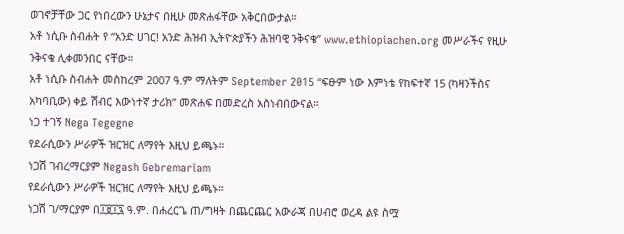ወገኖቻቸው ጋር የነበረውን ሁኔታና በዚሁ መጽሐፋቸው አቅርበውታል።
አቶ ነሲቡ ስብሐት የ “አንድ ሀገር! አንድ ሕዝብ ኢትዮጵያችን ሕዝባዊ ንቅናቄ” www.ethiopiachen.org መሥራችና የዚሁ ንቅናቄ ሊቀመንበር ናቸው።
አቶ ነሲቡ ስብሐት መስከረም 2007 ዓ.ም ማለትም September 2015 “ፍፁም ነው እምነቴ የከፍተኛ 15 (ካዛንችስና አካባቢው) ቀይ ሽብር እውነተኛ ታሪክ” መጽሐፍ በመድረስ አስነብበውናል።
ነጋ ተገኝ Nega Tegegne
የደራሲውን ሥራዎች ዝርዝር ለማየት እዚህ ይጫኑ።
ነጋሽ ገብረማርያም Negash Gebremariam
የደራሲውን ሥራዎች ዝርዝር ለማየት እዚህ ይጫኑ።
ነጋሽ ገ/ማርያም በ፲፱፲፯ ዓ.ም. በሐረርጌ ጠ/ግዛት በጨርጨር አውራጃ በሀብሮ ወረዳ ልዩ ስሟ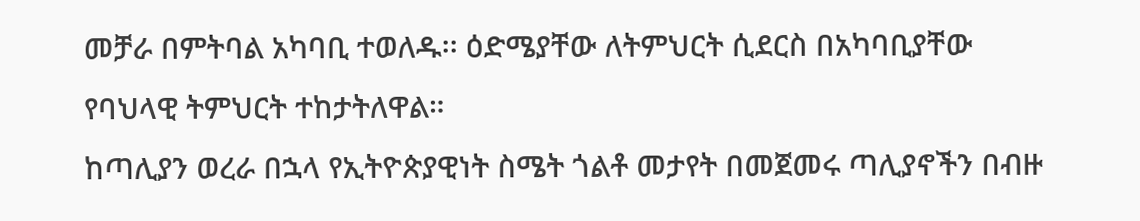መቻራ በምትባል አካባቢ ተወለዱ፡፡ ዕድሜያቸው ለትምህርት ሲደርስ በአካባቢያቸው የባህላዊ ትምህርት ተከታትለዋል።
ከጣሊያን ወረራ በኋላ የኢትዮጵያዊነት ስሜት ጎልቶ መታየት በመጀመሩ ጣሊያኖችን በብዙ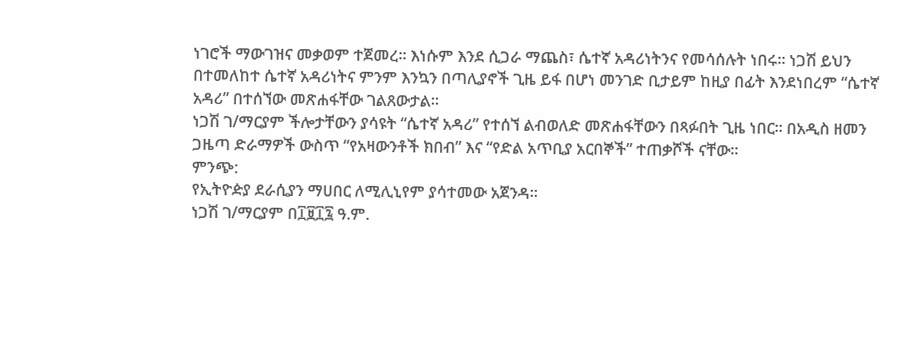ነገሮች ማውገዝና መቃወም ተጀመረ፡፡ እነሱም እንደ ሲጋራ ማጨስ፣ ሴተኛ አዳሪነትንና የመሳሰሉት ነበሩ፡፡ ነጋሽ ይህን በተመለከተ ሴተኛ አዳሪነትና ምንም እንኳን በጣሊያኖች ጊዜ ይፋ በሆነ መንገድ ቢታይም ከዚያ በፊት እንደነበረም “ሴተኛ አዳሪ” በተሰኘው መጽሐፋቸው ገልጸውታል፡፡
ነጋሽ ገ/ማርያም ችሎታቸውን ያሳዩት “ሴተኛ አዳሪ” የተሰኘ ልብወለድ መጽሐፋቸውን በጻፉበት ጊዜ ነበር፡፡ በአዲስ ዘመን ጋዜጣ ድራማዎች ውስጥ “የአዛውንቶች ክበብ” እና “የድል አጥቢያ አርበኞች” ተጠቃሾች ናቸው፡፡
ምንጭ:
የኢትዮዽያ ደራሲያን ማሀበር ለሚሊኒየም ያሳተመው አጀንዳ።
ነጋሽ ገ/ማርያም በ፲፱፲፯ ዓ.ም.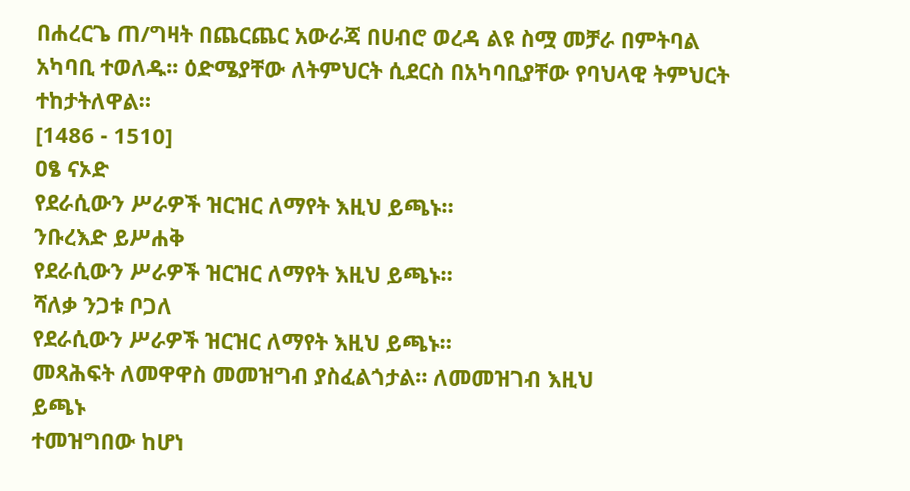በሐረርጌ ጠ/ግዛት በጨርጨር አውራጃ በሀብሮ ወረዳ ልዩ ስሟ መቻራ በምትባል አካባቢ ተወለዱ፡፡ ዕድሜያቸው ለትምህርት ሲደርስ በአካባቢያቸው የባህላዊ ትምህርት ተከታትለዋል።
[1486 - 1510]
ዐፄ ናኦድ
የደራሲውን ሥራዎች ዝርዝር ለማየት እዚህ ይጫኑ።
ንቡረእድ ይሥሐቅ
የደራሲውን ሥራዎች ዝርዝር ለማየት እዚህ ይጫኑ።
ሻለቃ ንጋቱ ቦጋለ
የደራሲውን ሥራዎች ዝርዝር ለማየት እዚህ ይጫኑ።
መጻሕፍት ለመዋዋስ መመዝግብ ያስፈልጎታል። ለመመዝገብ እዚህ
ይጫኑ
ተመዝግበው ከሆነ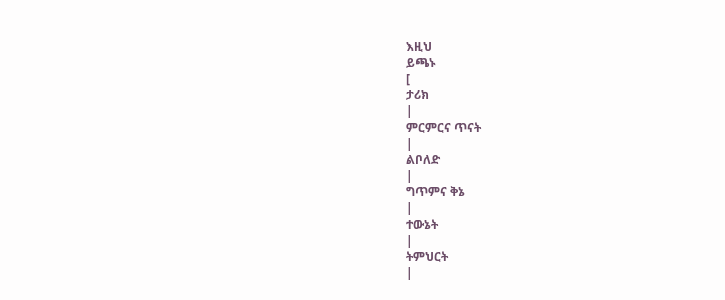እዚህ
ይጫኑ
[
ታሪክ
|
ምርምርና ጥናት
|
ልቦለድ
|
ግጥምና ቅኔ
|
ተውኔት
|
ትምህርት
|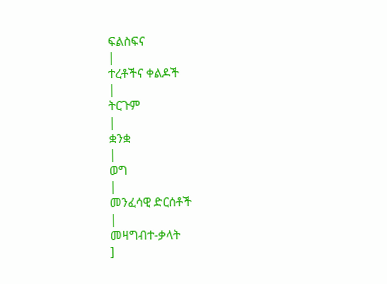ፍልስፍና
|
ተረቶችና ቀልዶች
|
ትርጉም
|
ቋንቋ
|
ወግ
|
መንፈሳዊ ድርሰቶች
|
መዛግብተ-ቃላት
]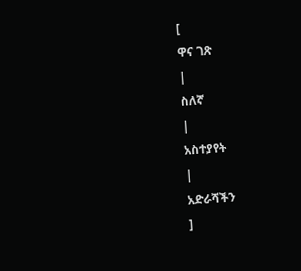[
ዋና ገጽ
|
ስለኛ
|
አስተያየት
|
አድራሻችን
]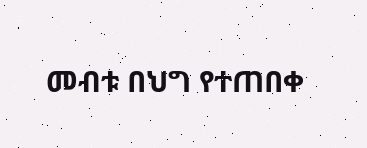መብቱ በህግ የተጠበቀ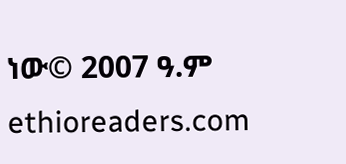ነው© 2007 ዓ.ም ethioreaders.com